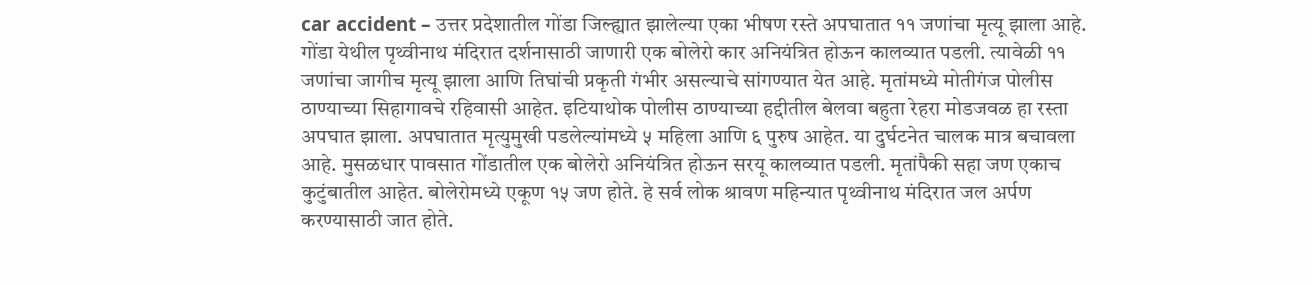car accident – उत्तर प्रदेशातील गोंडा जिल्ह्यात झालेल्या एका भीषण रस्ते अपघातात ११ जणांचा मृत्यू झाला आहे. गोंडा येथील पृथ्वीनाथ मंदिरात दर्शनासाठी जाणारी एक बोलेरो कार अनियंत्रित होऊन कालव्यात पडली. त्यावेळी ११ जणांचा जागीच मृत्यू झाला आणि तिघांची प्रकृती गंभीर असल्याचे सांगण्यात येत आहे. मृतांमध्ये मोतीगंज पोलीस ठाण्याच्या सिहागावचे रहिवासी आहेत. इटियाथोक पोलीस ठाण्याच्या हद्दीतील बेलवा बहुता रेहरा मोडजवळ हा रस्ता अपघात झाला. अपघातात मृत्युमुखी पडलेल्यांमध्ये ५ महिला आणि ६ पुरुष आहेत. या दुर्घटनेत चालक मात्र बचावला आहे. मुसळधार पावसात गोंडातील एक बोलेरो अनियंत्रित होऊन सरयू कालव्यात पडली. मृतांपैकी सहा जण एकाच कुटुंबातील आहेत. बोलेरोमध्ये एकूण १५ जण होते. हे सर्व लोक श्रावण महिन्यात पृथ्वीनाथ मंदिरात जल अर्पण करण्यासाठी जात होते.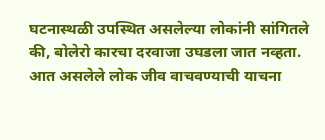घटनास्थळी उपस्थित असलेल्या लोकांनी सांगितले की, बोलेरो कारचा दरवाजा उघडला जात नव्हता. आत असलेले लोक जीव वाचवण्याची याचना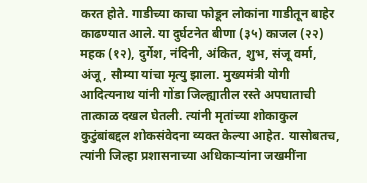करत होते. गाडीच्या काचा फोडून लोकांना गाडीतून बाहेर काढण्यात आले. या दुर्घटनेत बीणा (३५) काजल (२२) महक (१२), दुर्गेश, नंदिनी, अंकित, शुभ, संजू वर्मा, अंजू, सौम्या यांचा मृत्यु झाला. मुख्यमंत्री योगी आदित्यनाथ यांनी गोंडा जिल्ह्यातील रस्ते अपघाताची तात्काळ दखल घेतली. त्यांनी मृतांच्या शोकाकुल कुटुंबांबद्दल शोकसंवेदना व्यक्त केल्या आहेत. यासोबतच, त्यांनी जिल्हा प्रशासनाच्या अधिकाऱ्यांना जखमींना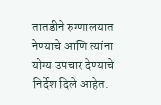तातडीने रुग्णालयात नेण्याचे आणि त्यांना योग्य उपचार देण्याचे निर्देश दिले आहेत.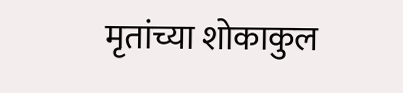मृतांच्या शोकाकुल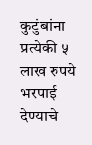कुटुंबांना प्रत्येकी ५ लाख रुपये भरपाई देण्याचे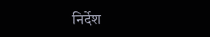निर्देश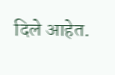दिले आहेत.